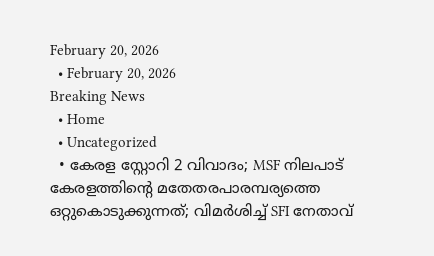February 20, 2026
  • February 20, 2026
Breaking News
  • Home
  • Uncategorized
  • കേരള സ്റ്റോറി 2 വിവാദം; MSF നിലപാട് കേരളത്തിന്റെ മതേതരപാരമ്പര്യത്തെ ഒറ്റുകൊടുക്കുന്നത്; വിമർശിച്ച് SFI നേതാവ്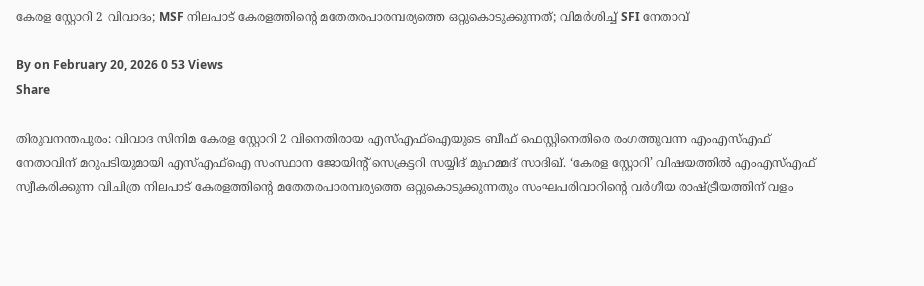കേരള സ്റ്റോറി 2 വിവാദം; MSF നിലപാട് കേരളത്തിന്റെ മതേതരപാരമ്പര്യത്തെ ഒറ്റുകൊടുക്കുന്നത്; വിമർശിച്ച് SFI നേതാവ്

By on February 20, 2026 0 53 Views
Share

തിരുവനന്തപുരം: വിവാദ സിനിമ കേരള സ്റ്റോറി 2 വിനെതിരായ എസ്എഫ്‌ഐയുടെ ബീഫ് ഫെസ്റ്റിനെതിരെ രംഗത്തുവന്ന എംഎസ്എഫ് നേതാവിന് മറുപടിയുമായി എസ്എഫ്‌ഐ സംസ്ഥാന ജോയിന്റ് സെക്രട്ടറി സയ്യിദ് മുഹമ്മദ് സാദിഖ്. ‘കേരള സ്റ്റോറി’ വിഷയത്തിൽ എംഎസ്എഫ് സ്വീകരിക്കുന്ന വിചിത്ര നിലപാട് കേരളത്തിന്റെ മതേതരപാരമ്പര്യത്തെ ഒറ്റുകൊടുക്കുന്നതും സംഘപരിവാറിന്റെ വർഗീയ രാഷ്ട്രീയത്തിന് വളം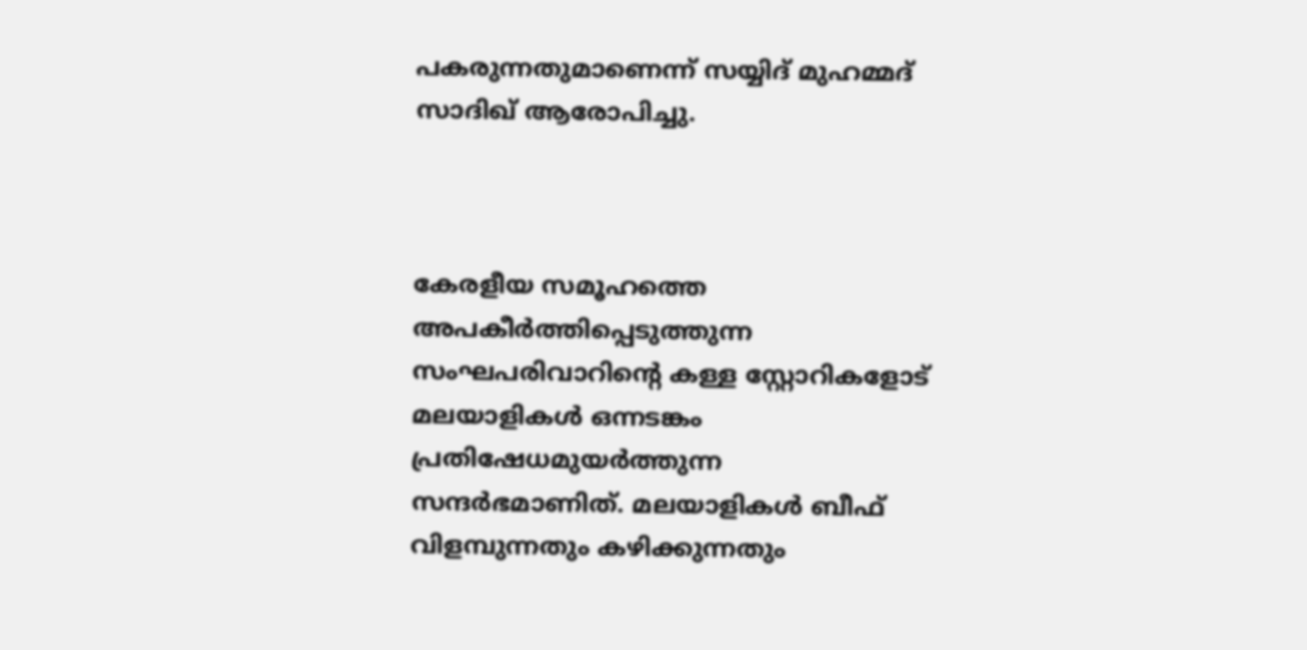പകരുന്നതുമാണെന്ന് സയ്യിദ് മുഹമ്മദ് സാദിഖ് ആരോപിച്ചു.



കേരളീയ സമൂഹത്തെ അപകീർത്തിപ്പെടുത്തുന്ന സംഘപരിവാറിന്റെ കള്ള സ്റ്റോറികളോട് മലയാളികൾ ഒന്നടങ്കം പ്രതിഷേധമുയർത്തുന്ന സന്ദർഭമാണിത്. മലയാളികൾ ബീഫ് വിളമ്പുന്നതും കഴിക്കുന്നതും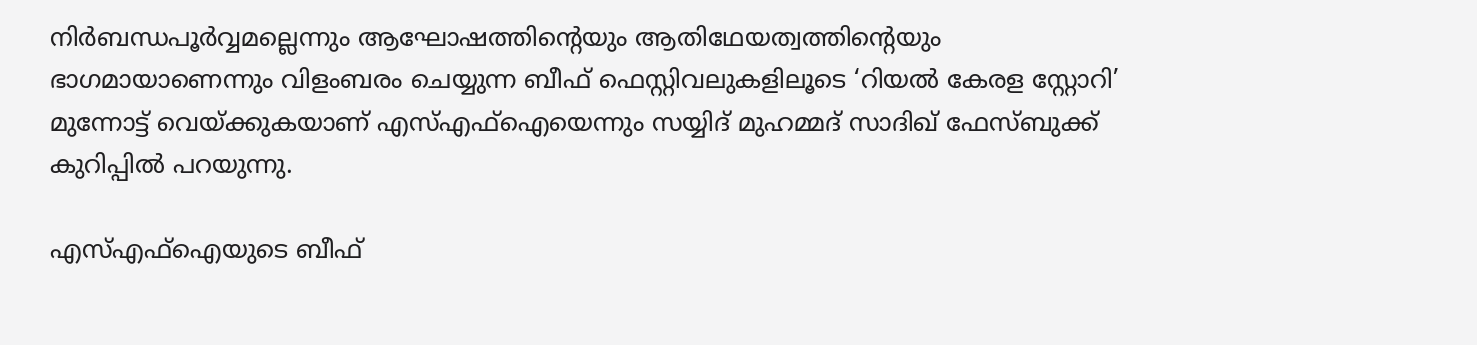നിർബന്ധപൂർവ്വമല്ലെന്നും ആഘോഷത്തിന്റെയും ആതിഥേയത്വത്തിന്റെയും ഭാഗമായാണെന്നും വിളംബരം ചെയ്യുന്ന ബീഫ് ഫെസ്റ്റിവലുകളിലൂടെ ‘റിയൽ കേരള സ്റ്റോറി’ മുന്നോട്ട് വെയ്ക്കുകയാണ് എസ്എഫ്‌ഐയെന്നും സയ്യിദ് മുഹമ്മദ് സാദിഖ് ഫേസ്ബുക്ക് കുറിപ്പിൽ പറയുന്നു.

എസ്എഫ്ഐയുടെ ബീഫ്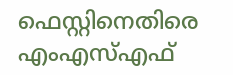ഫെസ്റ്റിനെതിരെ എംഎസ്എഫ്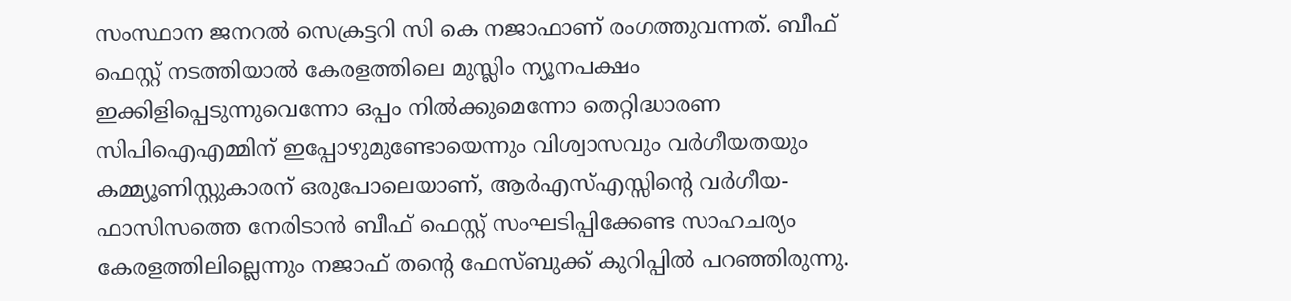സംസ്ഥാന ജനറൽ സെക്രട്ടറി സി കെ നജാഫാണ് രംഗത്തുവന്നത്. ബീഫ് ഫെസ്റ്റ് നടത്തിയാൽ കേരളത്തിലെ മുസ്ലിം ന്യൂനപക്ഷം ഇക്കിളിപ്പെടുന്നുവെന്നോ ഒപ്പം നിൽക്കുമെന്നോ തെറ്റിദ്ധാരണ സിപിഐഎമ്മിന് ഇപ്പോഴുമുണ്ടോയെന്നും വിശ്വാസവും വർഗീയതയും കമ്മ്യൂണിസ്റ്റുകാരന് ഒരുപോലെയാണ്, ആർഎസ്എസ്സിന്റെ വർഗീയ-ഫാസിസത്തെ നേരിടാൻ ബീഫ് ഫെസ്റ്റ് സംഘടിപ്പിക്കേണ്ട സാഹചര്യം കേരളത്തിലില്ലെന്നും നജാഫ് തന്റെ ഫേസ്ബുക്ക് കുറിപ്പിൽ പറഞ്ഞിരുന്നു.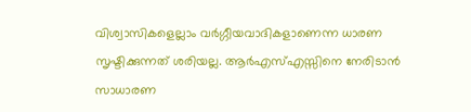വിശ്വാസികളെല്ലാം വർഗ്ഗീയവാദികളാണെന്ന ധാരണ സൃഷ്ടിക്കുന്നത് ശരിയല്ല. ആർഎസ്എസ്സിനെ നേരിടാൻ സാധാരണ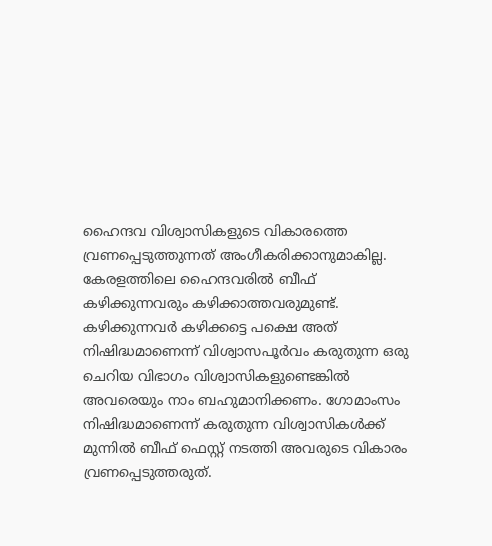ഹൈന്ദവ വിശ്വാസികളുടെ വികാരത്തെ വ്രണപ്പെടുത്തുന്നത് അംഗീകരിക്കാനുമാകില്ല. കേരളത്തിലെ ഹൈന്ദവരിൽ ബീഫ് കഴിക്കുന്നവരും കഴിക്കാത്തവരുമുണ്ട്. കഴിക്കുന്നവർ കഴിക്കട്ടെ പക്ഷെ അത് നിഷിദ്ധമാണെന്ന് വിശ്വാസപൂർവം കരുതുന്ന ഒരു ചെറിയ വിഭാഗം വിശ്വാസികളുണ്ടെങ്കിൽ അവരെയും നാം ബഹുമാനിക്കണം. ഗോമാംസം നിഷിദ്ധമാണെന്ന് കരുതുന്ന വിശ്വാസികൾക്ക് മുന്നിൽ ബീഫ് ഫെസ്റ്റ് നടത്തി അവരുടെ വികാരം വ്രണപ്പെടുത്തരുത്.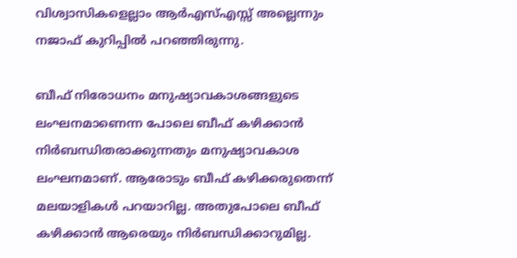വിശ്വാസികളെല്ലാം ആർഎസ്എസ്സ് അല്ലെന്നും നജാഫ് കുറിപ്പിൽ പറഞ്ഞിരുന്നു.

ബീഫ് നിരോധനം മനുഷ്യാവകാശങ്ങളുടെ ലംഘനമാണെന്ന പോലെ ബീഫ് കഴിക്കാൻ നിർബന്ധിതരാക്കുന്നതും മനുഷ്യാവകാശ ലംഘനമാണ്. ആരോടും ബീഫ് കഴിക്കരുതെന്ന് മലയാളികൾ പറയാറില്ല. അതുപോലെ ബീഫ് കഴിക്കാൻ ആരെയും നിർബന്ധിക്കാറുമില്ല.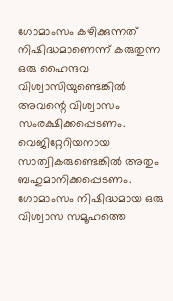ഗോമാംസം കഴിക്കുന്നത് നിഷിദ്ധമാണെന്ന് കരുതുന്ന ഒരു ഹൈന്ദവ വിശ്വാസിയുണ്ടെങ്കിൽ അവന്റെ വിശ്വാസം സംരക്ഷിക്കപ്പെടണം. വെജിറ്റേറിയനായ സാത്വികരുണ്ടെങ്കിൽ അതും ബഹുമാനിക്കപ്പെടണം. ഗോമാംസം നിഷിദ്ധമായ ഒരു വിശ്വാസ സമൂഹത്തെ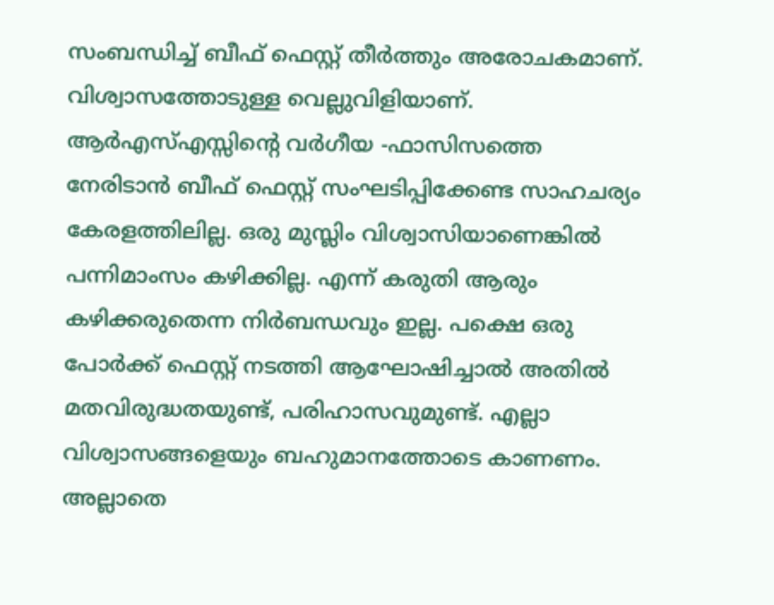സംബന്ധിച്ച് ബീഫ് ഫെസ്റ്റ് തീർത്തും അരോചകമാണ്. വിശ്വാസത്തോടുള്ള വെല്ലുവിളിയാണ്. ആർഎസ്എസ്സിന്റെ വർഗീയ -ഫാസിസത്തെ നേരിടാൻ ബീഫ് ഫെസ്റ്റ് സംഘടിപ്പിക്കേണ്ട സാഹചര്യം കേരളത്തിലില്ല. ഒരു മുസ്ലിം വിശ്വാസിയാണെങ്കിൽ പന്നിമാംസം കഴിക്കില്ല. എന്ന് കരുതി ആരും കഴിക്കരുതെന്ന നിർബന്ധവും ഇല്ല. പക്ഷെ ഒരു പോർക്ക് ഫെസ്റ്റ് നടത്തി ആഘോഷിച്ചാൽ അതിൽ മതവിരുദ്ധതയുണ്ട്, പരിഹാസവുമുണ്ട്. എല്ലാ വിശ്വാസങ്ങളെയും ബഹുമാനത്തോടെ കാണണം. അല്ലാതെ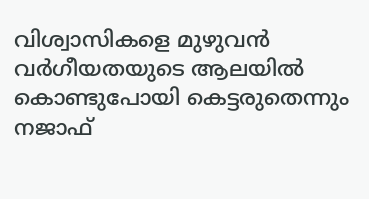വിശ്വാസികളെ മുഴുവൻ വർഗീയതയുടെ ആലയിൽ കൊണ്ടുപോയി കെട്ടരുതെന്നും നജാഫ്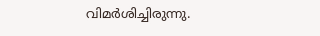വിമർശിച്ചിരുന്നു.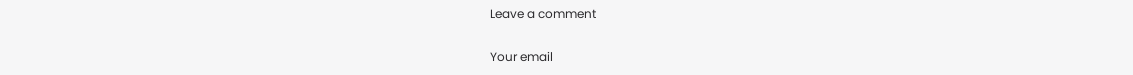Leave a comment

Your email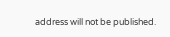address will not be published.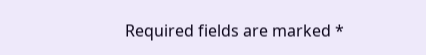Required fields are marked *